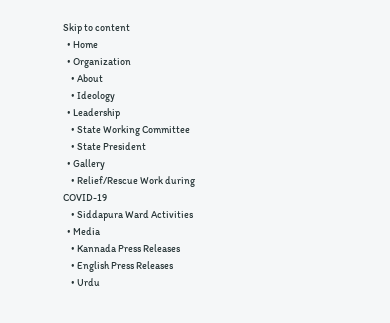Skip to content
  • Home
  • Organization
    • About
    • Ideology
  • Leadership
    • State Working Committee
    • State President
  • Gallery
    • Relief/Rescue Work during COVID-19
    • Siddapura Ward Activities
  • Media
    • Kannada Press Releases
    • English Press Releases
    • Urdu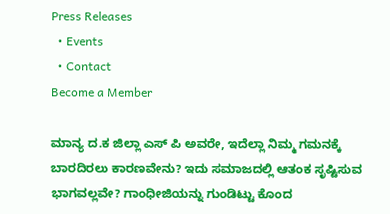Press Releases
  • Events
  • Contact
Become a Member

ಮಾನ್ಯ ದ.ಕ ಜಿಲ್ಲಾ ಎಸ್ ಪಿ ಅವರೇ, ಇದೆಲ್ಲಾ ನಿಮ್ಮ ಗಮನಕ್ಕೆ ಬಾರದಿರಲು ಕಾರಣವೇನು? ಇದು ಸಮಾಜದಲ್ಲಿ ಆತಂಕ ಸೃಷ್ಟಿಸುವ ಭಾಗವಲ್ಲವೇ? ಗಾಂಧೀಜಿಯನ್ನು ಗುಂಡಿಟ್ಟು ಕೊಂದ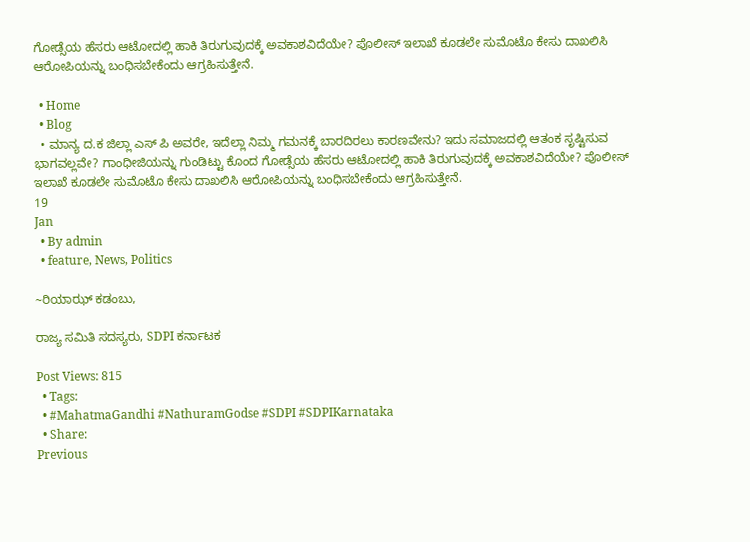ಗೋಡ್ಸೆಯ ಹೆಸರು ಆಟೋದಲ್ಲಿ ಹಾಕಿ ತಿರುಗುವುದಕ್ಕೆ ಅವಕಾಶವಿದೆಯೇ? ಪೊಲೀಸ್ ಇಲಾಖೆ ಕೂಡಲೇ ಸುಮೊಟೊ ಕೇಸು ದಾಖಲಿಸಿ ಆರೋಪಿಯನ್ನು ಬಂಧಿಸಬೇಕೆಂದು ಆಗ್ರಹಿಸುತ್ತೇನೆ.

  • Home
  • Blog
  • ಮಾನ್ಯ ದ.ಕ ಜಿಲ್ಲಾ ಎಸ್ ಪಿ ಅವರೇ, ಇದೆಲ್ಲಾ ನಿಮ್ಮ ಗಮನಕ್ಕೆ ಬಾರದಿರಲು ಕಾರಣವೇನು? ಇದು ಸಮಾಜದಲ್ಲಿ ಆತಂಕ ಸೃಷ್ಟಿಸುವ ಭಾಗವಲ್ಲವೇ? ಗಾಂಧೀಜಿಯನ್ನು ಗುಂಡಿಟ್ಟು ಕೊಂದ ಗೋಡ್ಸೆಯ ಹೆಸರು ಆಟೋದಲ್ಲಿ ಹಾಕಿ ತಿರುಗುವುದಕ್ಕೆ ಅವಕಾಶವಿದೆಯೇ? ಪೊಲೀಸ್ ಇಲಾಖೆ ಕೂಡಲೇ ಸುಮೊಟೊ ಕೇಸು ದಾಖಲಿಸಿ ಆರೋಪಿಯನ್ನು ಬಂಧಿಸಬೇಕೆಂದು ಆಗ್ರಹಿಸುತ್ತೇನೆ.
19
Jan
  • By admin
  • feature, News, Politics

~ರಿಯಾಝ್ ಕಡಂಬು,

ರಾಜ್ಯ ಸಮಿತಿ ಸದಸ್ಯರು, SDPI ಕರ್ನಾಟಕ

Post Views: 815
  • Tags:
  • #MahatmaGandhi #NathuramGodse #SDPI #SDPIKarnataka
  • Share:
Previous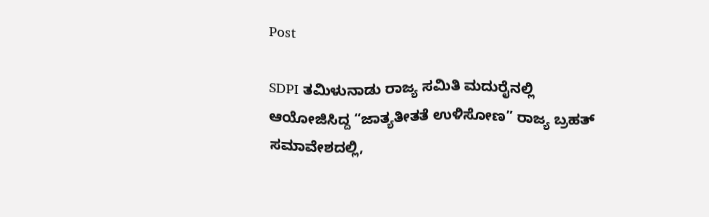Post

SDPI ತಮಿಳುನಾಡು ರಾಜ್ಯ ಸಮಿತಿ ಮದುರೈನಲ್ಲಿ ಆಯೋಜಿಸಿದ್ದ “ಜಾತ್ಯತೀತತೆ ಉಳಿಸೋಣ” ರಾಜ್ಯ ಬ್ರಹತ್ ಸಮಾವೇಶದಲ್ಲಿ,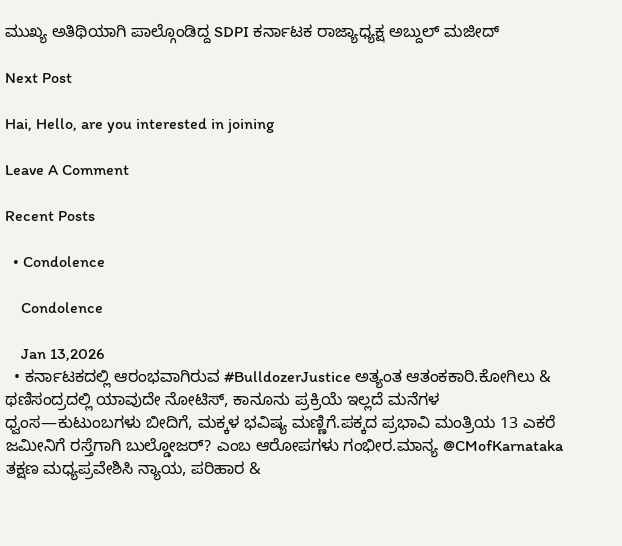ಮುಖ್ಯ ಅತಿಥಿಯಾಗಿ ಪಾಲ್ಗೊಂಡಿದ್ದ SDPI ಕರ್ನಾಟಕ ರಾಜ್ಯಾಧ್ಯಕ್ಷ ಅಬ್ದುಲ್ ಮಜೀದ್

Next Post

Hai, Hello, are you interested in joining

Leave A Comment

Recent Posts

  • Condolence

    Condolence

    Jan 13,2026
  • ಕರ್ನಾಟಕದಲ್ಲಿ ಆರಂಭವಾಗಿರುವ #BulldozerJustice ಅತ್ಯಂತ ಆತಂಕಕಾರಿ.ಕೋಗಿಲು & ಥಣಿಸಂದ್ರದಲ್ಲಿ ಯಾವುದೇ ನೋಟಿಸ್, ಕಾನೂನು ಪ್ರಕ್ರಿಯೆ ಇಲ್ಲದೆ ಮನೆಗಳ ಧ್ವಂಸ—ಕುಟುಂಬಗಳು ಬೀದಿಗೆ, ಮಕ್ಕಳ ಭವಿಷ್ಯ ಮಣ್ಣಿಗೆ.ಪಕ್ಕದ ಪ್ರಭಾವಿ ಮಂತ್ರಿಯ 13 ಎಕರೆ ಜಮೀನಿಗೆ ರಸ್ತೆಗಾಗಿ ಬುಲ್ಡೋಜರ್? ಎಂಬ ಆರೋಪಗಳು ಗಂಭೀರ.ಮಾನ್ಯ @CMofKarnataka ತಕ್ಷಣ ಮಧ್ಯಪ್ರವೇಶಿಸಿ ನ್ಯಾಯ, ಪರಿಹಾರ &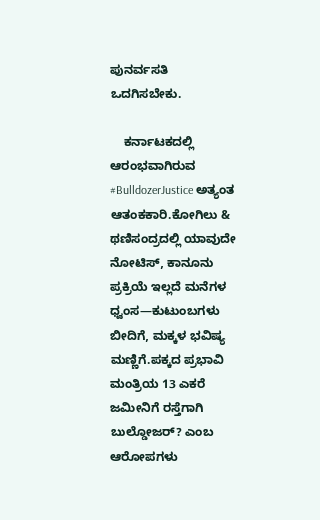ಪುನರ್ವಸತಿ ಒದಗಿಸಬೇಕು.

    ಕರ್ನಾಟಕದಲ್ಲಿ ಆರಂಭವಾಗಿರುವ #BulldozerJustice ಅತ್ಯಂತ ಆತಂಕಕಾರಿ.ಕೋಗಿಲು & ಥಣಿಸಂದ್ರದಲ್ಲಿ ಯಾವುದೇ ನೋಟಿಸ್, ಕಾನೂನು ಪ್ರಕ್ರಿಯೆ ಇಲ್ಲದೆ ಮನೆಗಳ ಧ್ವಂಸ—ಕುಟುಂಬಗಳು ಬೀದಿಗೆ, ಮಕ್ಕಳ ಭವಿಷ್ಯ ಮಣ್ಣಿಗೆ.ಪಕ್ಕದ ಪ್ರಭಾವಿ ಮಂತ್ರಿಯ 13 ಎಕರೆ ಜಮೀನಿಗೆ ರಸ್ತೆಗಾಗಿ ಬುಲ್ಡೋಜರ್? ಎಂಬ ಆರೋಪಗಳು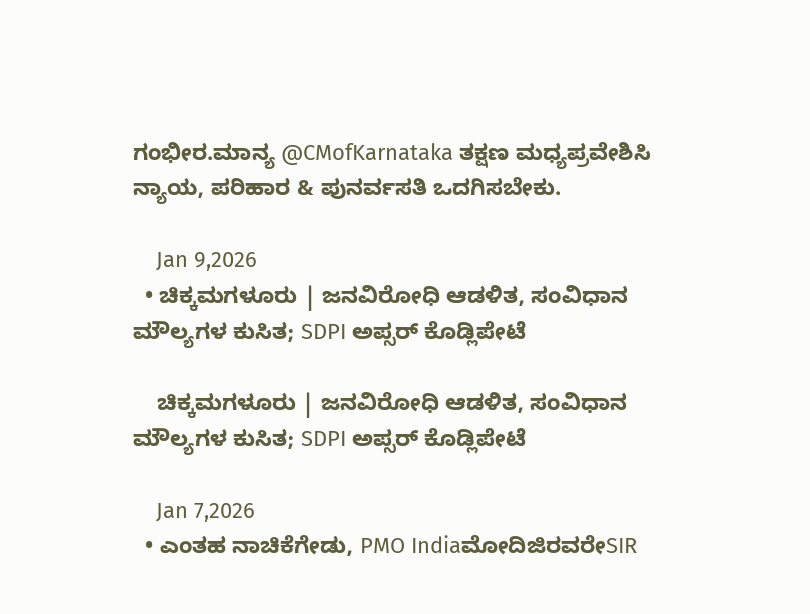ಗಂಭೀರ.ಮಾನ್ಯ @CMofKarnataka ತಕ್ಷಣ ಮಧ್ಯಪ್ರವೇಶಿಸಿ ನ್ಯಾಯ, ಪರಿಹಾರ & ಪುನರ್ವಸತಿ ಒದಗಿಸಬೇಕು.

    Jan 9,2026
  • ಚಿಕ್ಕಮಗಳೂರು | ಜನವಿರೋಧಿ ಆಡಳಿತ, ಸಂವಿಧಾನ ಮೌಲ್ಯಗಳ ಕುಸಿತ; SDPI ಅಪ್ಸರ್ ಕೊಡ್ಲಿಪೇಟೆ

    ಚಿಕ್ಕಮಗಳೂರು | ಜನವಿರೋಧಿ ಆಡಳಿತ, ಸಂವಿಧಾನ ಮೌಲ್ಯಗಳ ಕುಸಿತ; SDPI ಅಪ್ಸರ್ ಕೊಡ್ಲಿಪೇಟೆ

    Jan 7,2026
  • ಎಂತಹ ನಾಚಿಕೆಗೇಡು, PMO IndiaಮೋದಿಜಿರವರೇSIR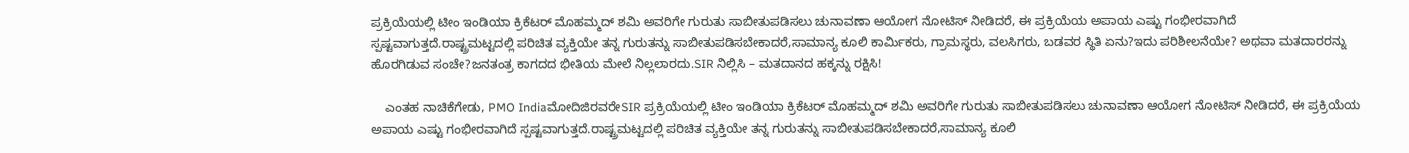ಪ್ರಕ್ರಿಯೆಯಲ್ಲಿ ಟೀಂ ಇಂಡಿಯಾ ಕ್ರಿಕೆಟರ್ ಮೊಹಮ್ಮದ್ ಶಮಿ ಅವರಿಗೇ ಗುರುತು ಸಾಬೀತುಪಡಿಸಲು ಚುನಾವಣಾ ಆಯೋಗ ನೋಟಿಸ್ ನೀಡಿದರೆ, ಈ ಪ್ರಕ್ರಿಯೆಯ ಅಪಾಯ ಎಷ್ಟು ಗಂಭೀರವಾಗಿದೆ ಸ್ಪಷ್ಟವಾಗುತ್ತದೆ.ರಾಷ್ಟ್ರಮಟ್ಟದಲ್ಲಿ ಪರಿಚಿತ ವ್ಯಕ್ತಿಯೇ ತನ್ನ ಗುರುತನ್ನು ಸಾಬೀತುಪಡಿಸಬೇಕಾದರೆ,ಸಾಮಾನ್ಯ ಕೂಲಿ ಕಾರ್ಮಿಕರು, ಗ್ರಾಮಸ್ಥರು, ವಲಸಿಗರು, ಬಡವರ ಸ್ಥಿತಿ ಏನು?ಇದು ಪರಿಶೀಲನೆಯೇ? ಅಥವಾ ಮತದಾರರನ್ನು ಹೊರಗಿಡುವ ಸಂಚೇ?ಜನತಂತ್ರ ಕಾಗದದ ಭೀತಿಯ ಮೇಲೆ ನಿಲ್ಲಲಾರದು.SIR ನಿಲ್ಲಿಸಿ – ಮತದಾನದ ಹಕ್ಕನ್ನು ರಕ್ಷಿಸಿ!

    ಎಂತಹ ನಾಚಿಕೆಗೇಡು, PMO IndiaಮೋದಿಜಿರವರೇSIR ಪ್ರಕ್ರಿಯೆಯಲ್ಲಿ ಟೀಂ ಇಂಡಿಯಾ ಕ್ರಿಕೆಟರ್ ಮೊಹಮ್ಮದ್ ಶಮಿ ಅವರಿಗೇ ಗುರುತು ಸಾಬೀತುಪಡಿಸಲು ಚುನಾವಣಾ ಆಯೋಗ ನೋಟಿಸ್ ನೀಡಿದರೆ, ಈ ಪ್ರಕ್ರಿಯೆಯ ಅಪಾಯ ಎಷ್ಟು ಗಂಭೀರವಾಗಿದೆ ಸ್ಪಷ್ಟವಾಗುತ್ತದೆ.ರಾಷ್ಟ್ರಮಟ್ಟದಲ್ಲಿ ಪರಿಚಿತ ವ್ಯಕ್ತಿಯೇ ತನ್ನ ಗುರುತನ್ನು ಸಾಬೀತುಪಡಿಸಬೇಕಾದರೆ,ಸಾಮಾನ್ಯ ಕೂಲಿ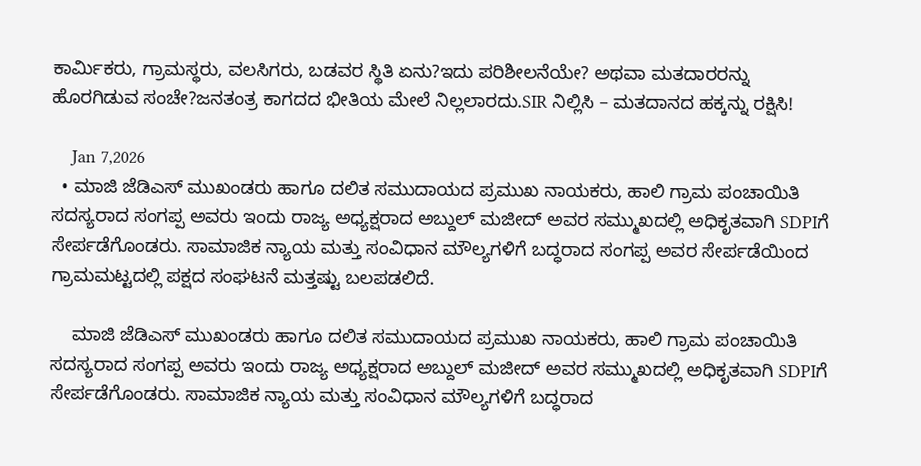ಕಾರ್ಮಿಕರು, ಗ್ರಾಮಸ್ಥರು, ವಲಸಿಗರು, ಬಡವರ ಸ್ಥಿತಿ ಏನು?ಇದು ಪರಿಶೀಲನೆಯೇ? ಅಥವಾ ಮತದಾರರನ್ನು ಹೊರಗಿಡುವ ಸಂಚೇ?ಜನತಂತ್ರ ಕಾಗದದ ಭೀತಿಯ ಮೇಲೆ ನಿಲ್ಲಲಾರದು.SIR ನಿಲ್ಲಿಸಿ – ಮತದಾನದ ಹಕ್ಕನ್ನು ರಕ್ಷಿಸಿ!

    Jan 7,2026
  • ಮಾಜಿ ಜೆಡಿಎಸ್ ಮುಖಂಡರು ಹಾಗೂ ದಲಿತ ಸಮುದಾಯದ ಪ್ರಮುಖ ನಾಯಕರು, ಹಾಲಿ ಗ್ರಾಮ ಪಂಚಾಯಿತಿ ಸದಸ್ಯರಾದ ಸಂಗಪ್ಪ ಅವರು ಇಂದು ರಾಜ್ಯ ಅಧ್ಯಕ್ಷರಾದ ಅಬ್ದುಲ್‌ ಮಜೀದ್‌ ಅವರ ಸಮ್ಮುಖದಲ್ಲಿ ಅಧಿಕೃತವಾಗಿ SDPIಗೆ ಸೇರ್ಪಡೆಗೊಂಡರು. ಸಾಮಾಜಿಕ ನ್ಯಾಯ ಮತ್ತು ಸಂವಿಧಾನ ಮೌಲ್ಯಗಳಿಗೆ ಬದ್ಧರಾದ ಸಂಗಪ್ಪ ಅವರ ಸೇರ್ಪಡೆಯಿಂದ ಗ್ರಾಮಮಟ್ಟದಲ್ಲಿ ಪಕ್ಷದ ಸಂಘಟನೆ ಮತ್ತಷ್ಟು ಬಲಪಡಲಿದೆ.

    ಮಾಜಿ ಜೆಡಿಎಸ್ ಮುಖಂಡರು ಹಾಗೂ ದಲಿತ ಸಮುದಾಯದ ಪ್ರಮುಖ ನಾಯಕರು, ಹಾಲಿ ಗ್ರಾಮ ಪಂಚಾಯಿತಿ ಸದಸ್ಯರಾದ ಸಂಗಪ್ಪ ಅವರು ಇಂದು ರಾಜ್ಯ ಅಧ್ಯಕ್ಷರಾದ ಅಬ್ದುಲ್‌ ಮಜೀದ್‌ ಅವರ ಸಮ್ಮುಖದಲ್ಲಿ ಅಧಿಕೃತವಾಗಿ SDPIಗೆ ಸೇರ್ಪಡೆಗೊಂಡರು. ಸಾಮಾಜಿಕ ನ್ಯಾಯ ಮತ್ತು ಸಂವಿಧಾನ ಮೌಲ್ಯಗಳಿಗೆ ಬದ್ಧರಾದ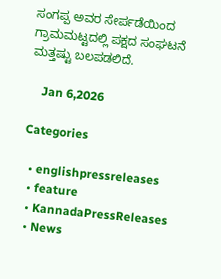ಸಂಗಪ್ಪ ಅವರ ಸೇರ್ಪಡೆಯಿಂದ ಗ್ರಾಮಮಟ್ಟದಲ್ಲಿ ಪಕ್ಷದ ಸಂಘಟನೆ ಮತ್ತಷ್ಟು ಬಲಪಡಲಿದೆ.

    Jan 6,2026

Categories

  • englishpressreleases
  • feature
  • KannadaPressReleases
  • News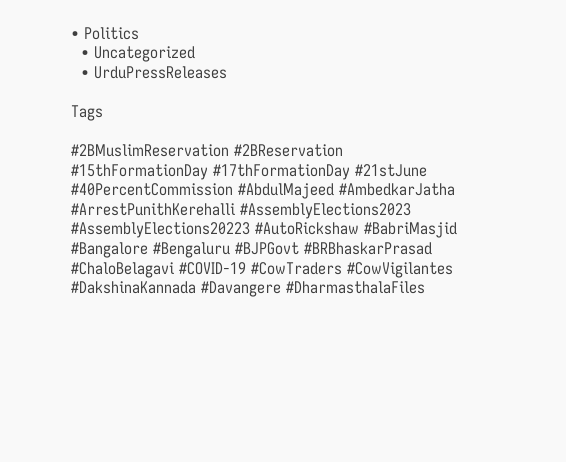• Politics
  • Uncategorized
  • UrduPressReleases

Tags

#2BMuslimReservation #2BReservation #15thFormationDay #17thFormationDay #21stJune #40PercentCommission #AbdulMajeed #AmbedkarJatha #ArrestPunithKerehalli #AssemblyElections2023 #AssemblyElections20223 #AutoRickshaw #BabriMasjid #Bangalore #Bengaluru #BJPGovt #BRBhaskarPrasad #ChaloBelagavi #COVID-19 #CowTraders #CowVigilantes #DakshinaKannada #Davangere #DharmasthalaFiles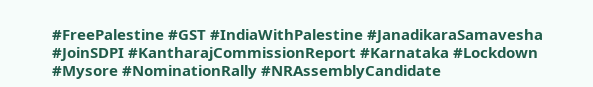#FreePalestine #GST #IndiaWithPalestine #JanadikaraSamavesha #JoinSDPI #KantharajCommissionReport #Karnataka #Lockdown #Mysore #NominationRally #NRAssemblyCandidate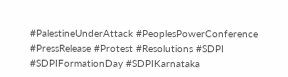#PalestineUnderAttack #PeoplesPowerConference #PressRelease #Protest #Resolutions #SDPI #SDPIFormationDay #SDPIKarnataka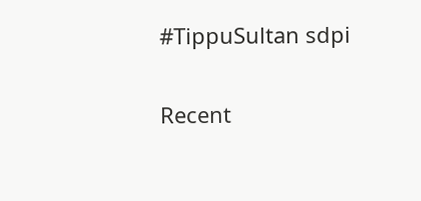#TippuSultan sdpi

Recent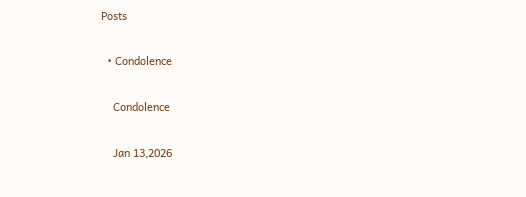Posts

  • Condolence

    Condolence

    Jan 13,2026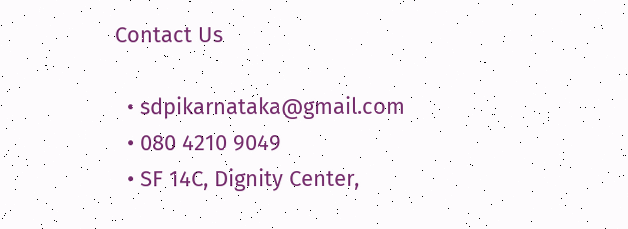Contact Us

  • sdpikarnataka@gmail.com
  • 080 4210 9049
  • SF 14C, Dignity Center,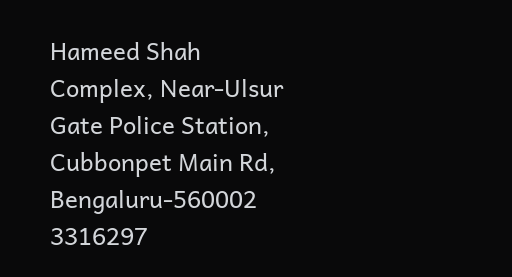Hameed Shah Complex, Near-Ulsur Gate Police Station, Cubbonpet Main Rd, Bengaluru-560002
3316297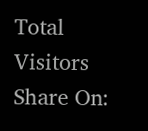Total Visitors
Share On: